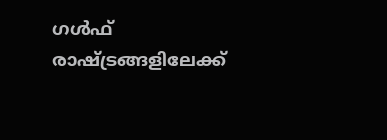ഗൾഫ് രാഷ്ട്രങ്ങളിലേക്ക്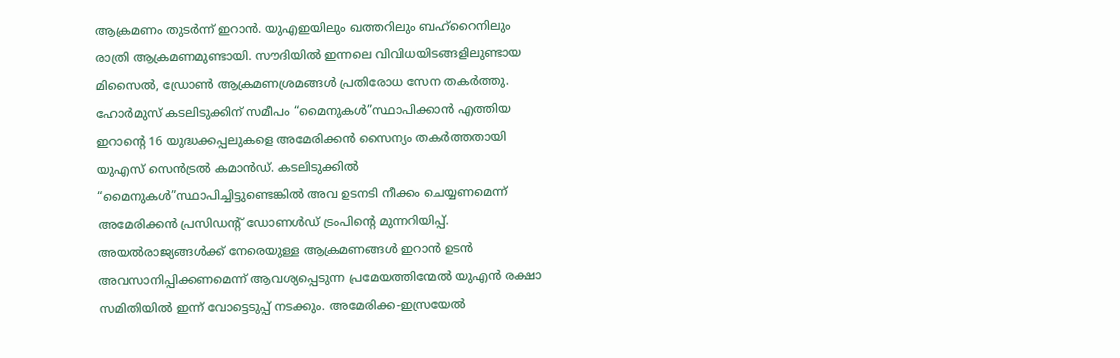ആക്രമണം തുടർന്ന് ഇറാൻ. യുഎഇയിലും ഖത്തറിലും ബഹ്റൈനിലും രാത്രി ആക്രമണമുണ്ടായി. സൗദിയിൽ ഇന്നലെ വിവിധയിടങ്ങളിലുണ്ടായ മിസൈൽ, ഡ്രോൺ ആക്രമണശ്രമങ്ങൾ പ്രതിരോധ സേന തകർത്തു. ഹോർമുസ് കടലിടുക്കിന് സമീപം “മൈനുകൾ”സ്ഥാപിക്കാൻ എത്തിയ ഇറാന്റെ 16 യുദ്ധക്കപ്പലുകളെ അമേരിക്കൻ സൈന്യം തകർത്തതായി യുഎസ് സെൻട്രൽ കമാൻഡ്. കടലിടുക്കിൽ “മൈനുകൾ”സ്ഥാപിച്ചിട്ടുണ്ടെങ്കിൽ അവ ഉടനടി നീക്കം ചെയ്യണമെന്ന് അമേരിക്കൻ പ്രസിഡന്റ് ഡോണൾഡ് ട്രംപിന്റെ മുന്നറിയിപ്പ്.
അയൽരാജ്യങ്ങൾക്ക് നേരെയുള്ള ആക്രമണങ്ങൾ ഇറാൻ ഉടൻ അവസാനിപ്പിക്കണമെന്ന് ആവശ്യപ്പെടുന്ന പ്രമേയത്തിന്മേൽ യുഎൻ രക്ഷാ സമിതിയിൽ ഇന്ന് വോട്ടെടുപ്പ് നടക്കും. അമേരിക്ക-ഇസ്രയേൽ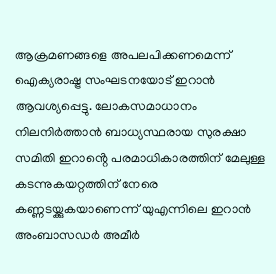ആക്രമണങ്ങളെ അപലപിക്കണമെന്ന് ഐക്യരാഷ്ട്ര സംഘടനയോട് ഇറാൻ ആവശ്യപ്പെട്ടു. ലോകസമാധാനം നിലനിർത്താൻ ബാധ്യസ്ഥരായ സുരക്ഷാ സമിതി ഇറാൻ്റെ പരമാധികാരത്തിന് മേലുള്ള കടന്നുകയറ്റത്തിന് നേരെ കണ്ണടയ്ക്കുകയാണെന്ന് യുഎന്നിലെ ഇറാൻ അംബാസഡർ അമീർ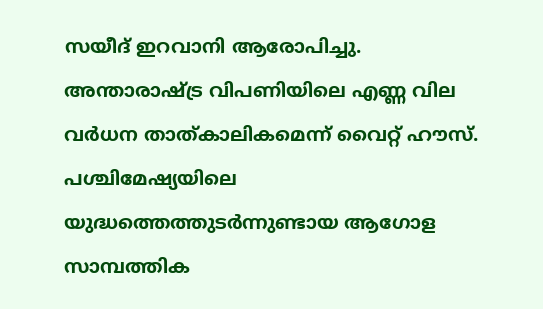സയീദ് ഇറവാനി ആരോപിച്ചു.
അന്താരാഷ്ട്ര വിപണിയിലെ എണ്ണ വില വർധന താത്കാലികമെന്ന് വൈറ്റ് ഹൗസ്. പശ്ചിമേഷ്യയിലെ യുദ്ധത്തെത്തുടർന്നുണ്ടായ ആഗോള സാമ്പത്തിക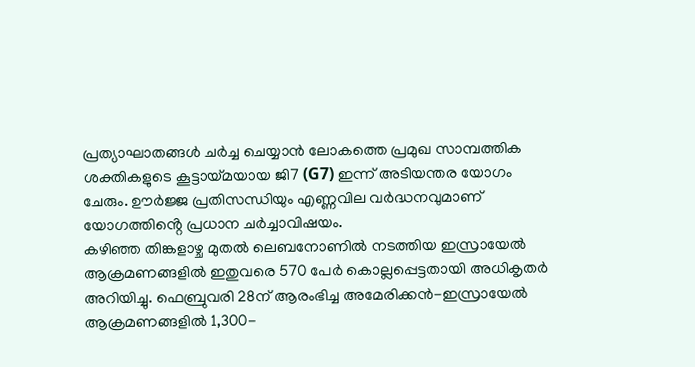പ്രത്യാഘാതങ്ങൾ ചർച്ച ചെയ്യാൻ ലോകത്തെ പ്രമുഖ സാമ്പത്തിക ശക്തികളുടെ കൂട്ടായ്മയായ ജി7 (G7) ഇന്ന് അടിയന്തര യോഗം ചേരും. ഊർജ്ജ പ്രതിസന്ധിയും എണ്ണവില വർദ്ധനവുമാണ് യോഗത്തിൻ്റെ പ്രധാന ചർച്ചാവിഷയം.
കഴിഞ്ഞ തിങ്കളാഴ്ച മുതൽ ലെബനോണിൽ നടത്തിയ ഇസ്രായേൽ ആക്രമണങ്ങളിൽ ഇതുവരെ 570 പേർ കൊല്ലപ്പെട്ടതായി അധികൃതർ അറിയിച്ചു. ഫെബ്രുവരി 28ന് ആരംഭിച്ച അമേരിക്കൻ-ഇസ്രായേൽ ആക്രമണങ്ങളിൽ 1,300-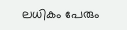ലധികം പേരും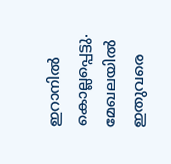ഇറാനിൽ കൊല്ലപ്പെട്ടു. മേഖലയിൽ ഇതുവരെ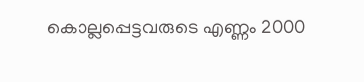കൊല്ലപ്പെട്ടവരുടെ എണ്ണം 2000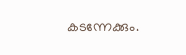കടന്നേക്കും.